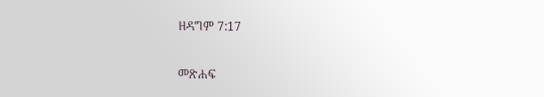ዘዳግም 7:17

መጽሐፍ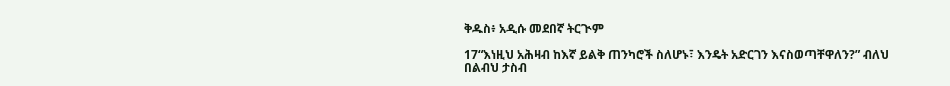ቅዱስ፥ አዲሱ መደበኛ ትርጒም

17“እነዚህ አሕዛብ ከእኛ ይልቅ ጠንካሮች ስለሆኑ፣ እንዴት አድርገን እናስወጣቸዋለን?” ብለህ በልብህ ታስብ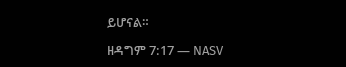ይሆናል።

ዘዳግም 7:17 — NASV